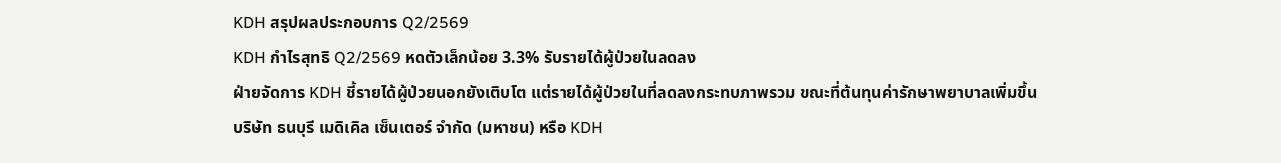KDH สรุปผลประกอบการ Q2/2569
KDH กำไรสุทธิ Q2/2569 หดตัวเล็กน้อย 3.3% รับรายได้ผู้ป่วยในลดลง
ฝ่ายจัดการ KDH ชี้รายได้ผู้ป่วยนอกยังเติบโต แต่รายได้ผู้ป่วยในที่ลดลงกระทบภาพรวม ขณะที่ต้นทุนค่ารักษาพยาบาลเพิ่มขึ้น
บริษัท ธนบุรี เมดิเคิล เซ็นเตอร์ จำกัด (มหาชน) หรือ KDH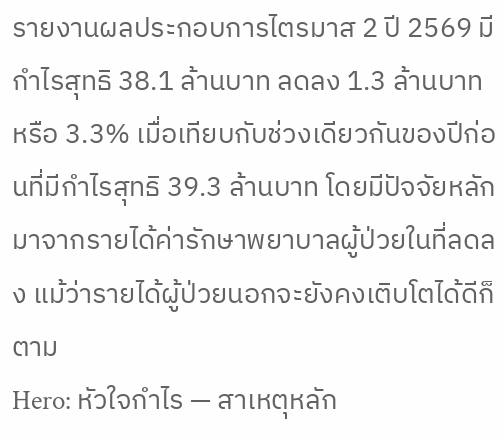รายงานผลประกอบการไตรมาส 2 ปี 2569 มีกำไรสุทธิ 38.1 ล้านบาท ลดลง 1.3 ล้านบาท หรือ 3.3% เมื่อเทียบกับช่วงเดียวกันของปีก่อนที่มีกำไรสุทธิ 39.3 ล้านบาท โดยมีปัจจัยหลักมาจากรายได้ค่ารักษาพยาบาลผู้ป่วยในที่ลดลง แม้ว่ารายได้ผู้ป่วยนอกจะยังคงเติบโตได้ดีก็ตาม
Hero: หัวใจกำไร — สาเหตุหลัก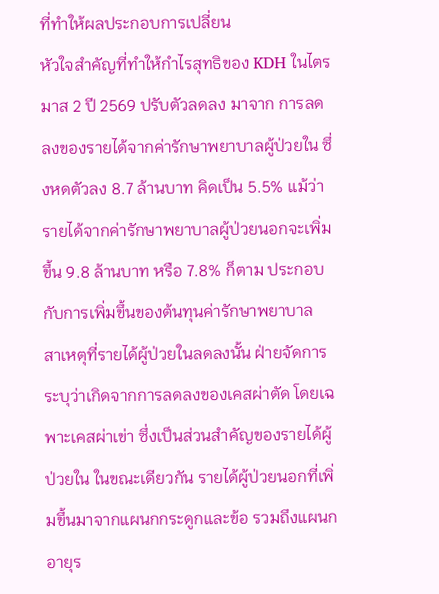ที่ทำให้ผลประกอบการเปลี่ยน
หัวใจสำคัญที่ทำให้กำไรสุทธิของ KDH ในไตรมาส 2 ปี 2569 ปรับตัวลดลง มาจาก การลดลงของรายได้จากค่ารักษาพยาบาลผู้ป่วยใน ซึ่งหดตัวลง 8.7 ล้านบาท คิดเป็น 5.5% แม้ว่ารายได้จากค่ารักษาพยาบาลผู้ป่วยนอกจะเพิ่มขึ้น 9.8 ล้านบาท หรือ 7.8% ก็ตาม ประกอบกับการเพิ่มขึ้นของต้นทุนค่ารักษาพยาบาล
สาเหตุที่รายได้ผู้ป่วยในลดลงนั้น ฝ่ายจัดการระบุว่าเกิดจากการลดลงของเคสผ่าตัด โดยเฉพาะเคสผ่าเข่า ซึ่งเป็นส่วนสำคัญของรายได้ผู้ป่วยใน ในขณะเดียวกัน รายได้ผู้ป่วยนอกที่เพิ่มขึ้นมาจากแผนกกระดูกและข้อ รวมถึงแผนกอายุร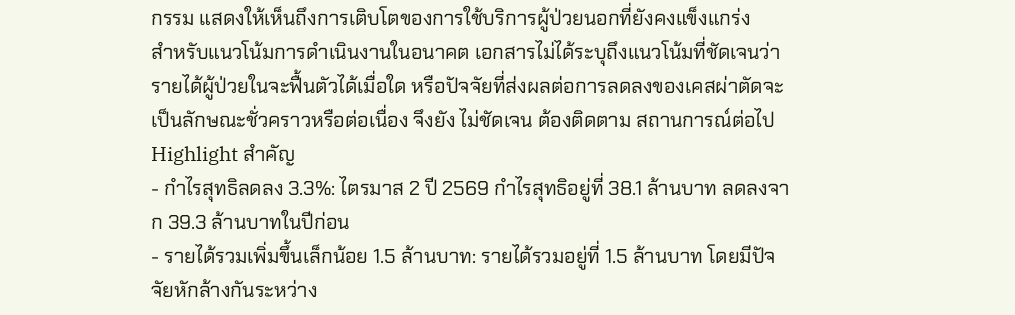กรรม แสดงให้เห็นถึงการเติบโตของการใช้บริการผู้ป่วยนอกที่ยังคงแข็งแกร่ง
สำหรับแนวโน้มการดำเนินงานในอนาคต เอกสารไม่ได้ระบุถึงแนวโน้มที่ชัดเจนว่ารายได้ผู้ป่วยในจะฟื้นตัวได้เมื่อใด หรือปัจจัยที่ส่งผลต่อการลดลงของเคสผ่าตัดจะเป็นลักษณะชั่วคราวหรือต่อเนื่อง จึงยัง ไม่ชัดเจน ต้องติดตาม สถานการณ์ต่อไป
Highlight สำคัญ
- กำไรสุทธิลดลง 3.3%: ไตรมาส 2 ปี 2569 กำไรสุทธิอยู่ที่ 38.1 ล้านบาท ลดลงจาก 39.3 ล้านบาทในปีก่อน
- รายได้รวมเพิ่มขึ้นเล็กน้อย 1.5 ล้านบาท: รายได้รวมอยู่ที่ 1.5 ล้านบาท โดยมีปัจจัยหักล้างกันระหว่าง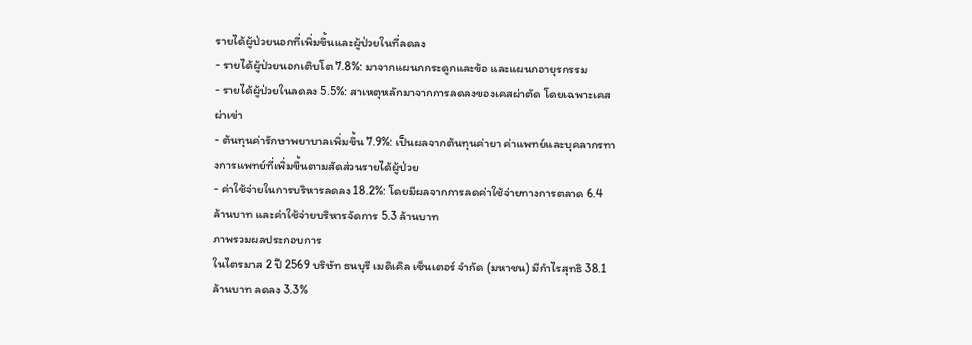รายได้ผู้ป่วยนอกที่เพิ่มขึ้นและผู้ป่วยในที่ลดลง
- รายได้ผู้ป่วยนอกเติบโต 7.8%: มาจากแผนกกระดูกและข้อ และแผนกอายุรกรรม
- รายได้ผู้ป่วยในลดลง 5.5%: สาเหตุหลักมาจากการลดลงของเคสผ่าตัด โดยเฉพาะเคสผ่าเข่า
- ต้นทุนค่ารักษาพยาบาลเพิ่มขึ้น 7.9%: เป็นผลจากต้นทุนค่ายา ค่าแพทย์และบุคลากรทางการแพทย์ที่เพิ่มขึ้นตามสัดส่วนรายได้ผู้ป่วย
- ค่าใช้จ่ายในการบริหารลดลง 18.2%: โดยมีผลจากการลดค่าใช้จ่ายทางการตลาด 6.4 ล้านบาท และค่าใช้จ่ายบริหารจัดการ 5.3 ล้านบาท
ภาพรวมผลประกอบการ
ในไตรมาส 2 ปี 2569 บริษัท ธนบุรี เมดิเคิล เซ็นเตอร์ จำกัด (มหาชน) มีกำไรสุทธิ 38.1 ล้านบาท ลดลง 3.3%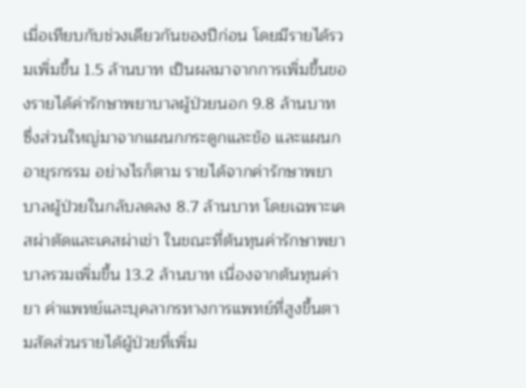เมื่อเทียบกับช่วงเดียวกันของปีก่อน โดยมีรายได้รวมเพิ่มขึ้น 1.5 ล้านบาท เป็นผลมาจากการเพิ่มขึ้นของรายได้ค่ารักษาพยาบาลผู้ป่วยนอก 9.8 ล้านบาท ซึ่งส่วนใหญ่มาจากแผนกกระดูกและข้อ และแผนกอายุรกรรม อย่างไรก็ตาม รายได้จากค่ารักษาพยาบาลผู้ป่วยในกลับลดลง 8.7 ล้านบาท โดยเฉพาะเคสผ่าตัดและเคสผ่าเข่า ในขณะที่ต้นทุนค่ารักษาพยาบาลรวมเพิ่มขึ้น 13.2 ล้านบาท เนื่องจากต้นทุนค่ายา ค่าแพทย์และบุคลากรทางการแพทย์ที่สูงขึ้นตามสัดส่วนรายได้ผู้ป่วยที่เพิ่ม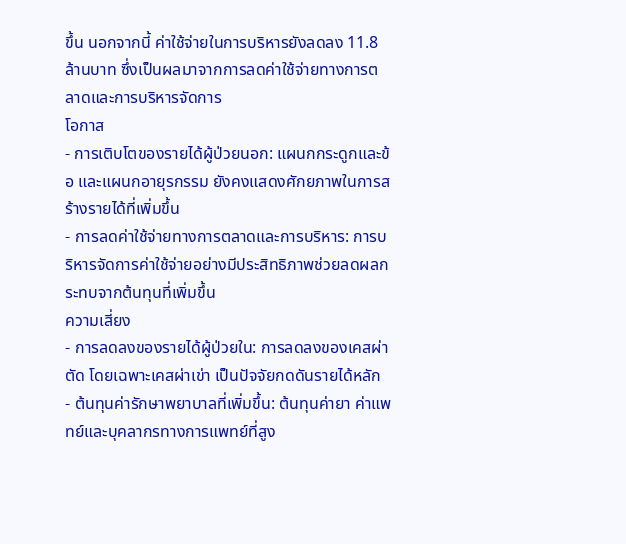ขึ้น นอกจากนี้ ค่าใช้จ่ายในการบริหารยังลดลง 11.8 ล้านบาท ซึ่งเป็นผลมาจากการลดค่าใช้จ่ายทางการตลาดและการบริหารจัดการ
โอกาส
- การเติบโตของรายได้ผู้ป่วยนอก: แผนกกระดูกและข้อ และแผนกอายุรกรรม ยังคงแสดงศักยภาพในการสร้างรายได้ที่เพิ่มขึ้น
- การลดค่าใช้จ่ายทางการตลาดและการบริหาร: การบริหารจัดการค่าใช้จ่ายอย่างมีประสิทธิภาพช่วยลดผลกระทบจากต้นทุนที่เพิ่มขึ้น
ความเสี่ยง
- การลดลงของรายได้ผู้ป่วยใน: การลดลงของเคสผ่าตัด โดยเฉพาะเคสผ่าเข่า เป็นปัจจัยกดดันรายได้หลัก
- ต้นทุนค่ารักษาพยาบาลที่เพิ่มขึ้น: ต้นทุนค่ายา ค่าแพทย์และบุคลากรทางการแพทย์ที่สูง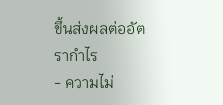ขึ้นส่งผลต่ออัตรากำไร
- ความไม่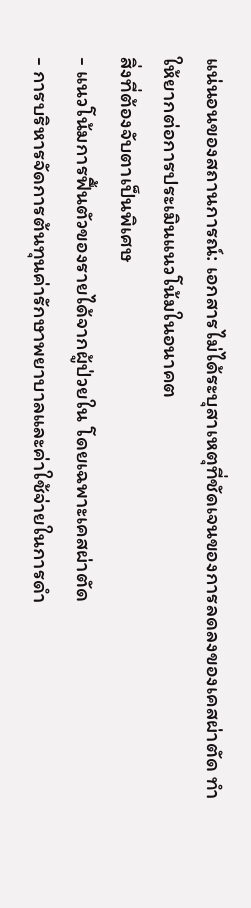แน่นอนของสถานการณ์: เอกสารไม่ได้ระบุสาเหตุที่ชัดเจนของการลดลงของเคสผ่าตัด ทำให้ยากต่อการประเมินแนวโน้มในอนาคต
สิ่งที่ต้องจับตาเป็นพิเศษ
- แนวโน้มการฟื้นตัวของรายได้จากผู้ป่วยใน โดยเฉพาะเคสผ่าตัด
- การบริหารจัดการต้นทุนค่ารักษาพยาบาลและค่าใช้จ่ายในการดำ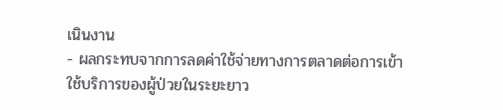เนินงาน
- ผลกระทบจากการลดค่าใช้จ่ายทางการตลาดต่อการเข้าใช้บริการของผู้ป่วยในระยะยาว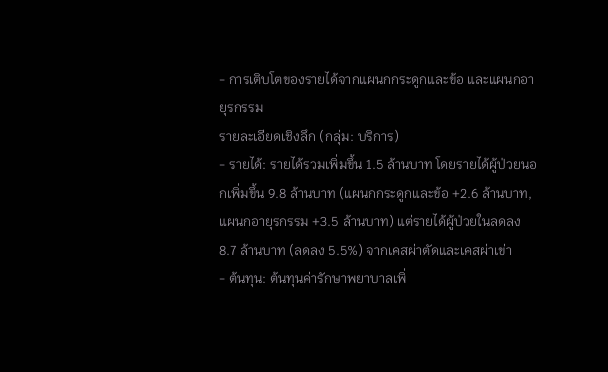- การเติบโตของรายได้จากแผนกกระดูกและข้อ และแผนกอายุรกรรม
รายละเอียดเชิงลึก (กลุ่ม: บริการ)
- รายได้: รายได้รวมเพิ่มขึ้น 1.5 ล้านบาท โดยรายได้ผู้ป่วยนอกเพิ่มขึ้น 9.8 ล้านบาท (แผนกกระดูกและข้อ +2.6 ล้านบาท, แผนกอายุรกรรม +3.5 ล้านบาท) แต่รายได้ผู้ป่วยในลดลง 8.7 ล้านบาท (ลดลง 5.5%) จากเคสผ่าตัดและเคสผ่าเข่า
- ต้นทุน: ต้นทุนค่ารักษาพยาบาลเพิ่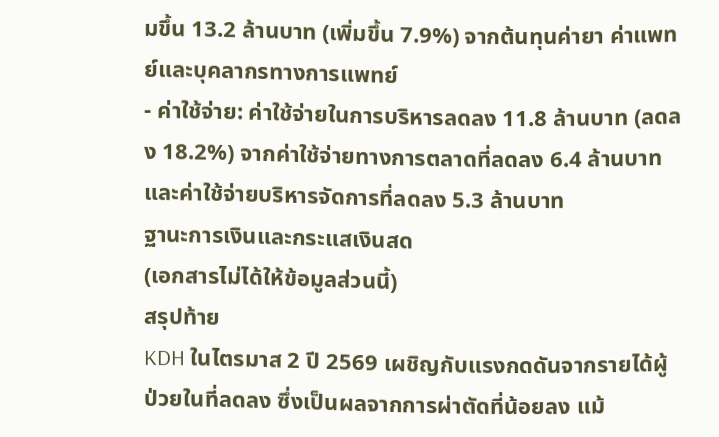มขึ้น 13.2 ล้านบาท (เพิ่มขึ้น 7.9%) จากต้นทุนค่ายา ค่าแพทย์และบุคลากรทางการแพทย์
- ค่าใช้จ่าย: ค่าใช้จ่ายในการบริหารลดลง 11.8 ล้านบาท (ลดลง 18.2%) จากค่าใช้จ่ายทางการตลาดที่ลดลง 6.4 ล้านบาท และค่าใช้จ่ายบริหารจัดการที่ลดลง 5.3 ล้านบาท
ฐานะการเงินและกระแสเงินสด
(เอกสารไม่ได้ให้ข้อมูลส่วนนี้)
สรุปท้าย
KDH ในไตรมาส 2 ปี 2569 เผชิญกับแรงกดดันจากรายได้ผู้ป่วยในที่ลดลง ซึ่งเป็นผลจากการผ่าตัดที่น้อยลง แม้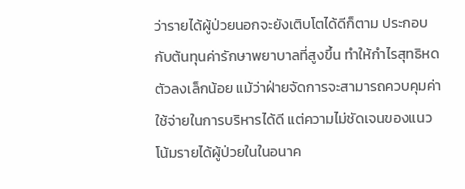ว่ารายได้ผู้ป่วยนอกจะยังเติบโตได้ดีก็ตาม ประกอบกับต้นทุนค่ารักษาพยาบาลที่สูงขึ้น ทำให้กำไรสุทธิหดตัวลงเล็กน้อย แม้ว่าฝ่ายจัดการจะสามารถควบคุมค่าใช้จ่ายในการบริหารได้ดี แต่ความไม่ชัดเจนของแนวโน้มรายได้ผู้ป่วยในในอนาค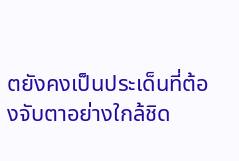ตยังคงเป็นประเด็นที่ต้องจับตาอย่างใกล้ชิด